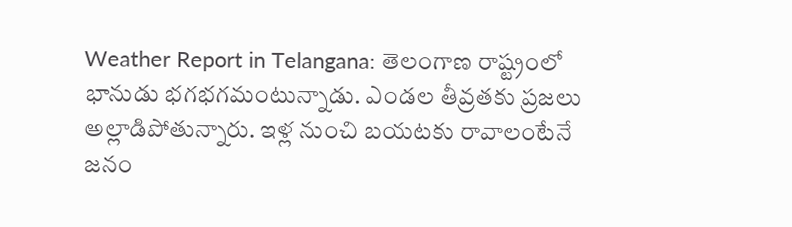Weather Report in Telangana: తెలంగాణ రాష్ట్రంలో భానుడు భగభగమంటున్నాడు. ఎండల తీవ్రతకు ప్రజలు అల్లాడిపోతున్నారు. ఇళ్ల నుంచి బయటకు రావాలంటేనే జనం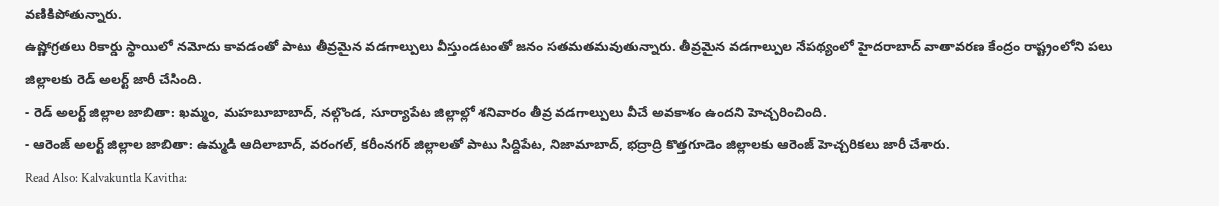వణికిపోతున్నారు.
ఉష్ణోగ్రతలు రికార్డు స్థాయిలో నమోదు కావడంతో పాటు తీవ్రమైన వడగాల్పులు వీస్తుండటంతో జనం సతమతమవుతున్నారు. తీవ్రమైన వడగాల్పుల నేపథ్యంలో హైదరాబాద్ వాతావరణ కేంద్రం రాష్ట్రంలోని పలు జిల్లాలకు రెడ్ అలర్ట్ జారీ చేసింది.
- రెడ్ అలర్ట్ జిల్లాల జాబితా: ఖమ్మం, మహబూబాబాద్, నల్గొండ, సూర్యాపేట జిల్లాల్లో శనివారం తీవ్ర వడగాల్పులు వీచే అవకాశం ఉందని హెచ్చరించింది.
- ఆరెంజ్ అలర్ట్ జిల్లాల జాబితా: ఉమ్మడి ఆదిలాబాద్, వరంగల్, కరీంనగర్ జిల్లాలతో పాటు సిద్దిపేట, నిజామాబాద్, భద్రాద్రి కొత్తగూడెం జిల్లాలకు ఆరెంజ్ హెచ్చరికలు జారీ చేశారు.
Read Also: Kalvakuntla Kavitha: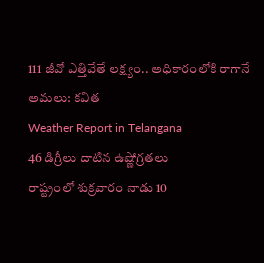111 జీవో ఎత్తివేతే లక్ష్యం.. అధికారంలోకి రాగానే అమలు: కవిత
Weather Report in Telangana
46 డిగ్రీలు దాటిన ఉష్ణోగ్రతలు
రాష్ట్రంలో శుక్రవారం నాడు 10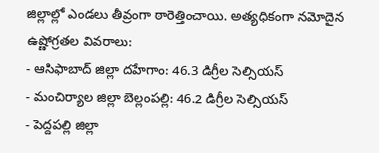జిల్లాల్లో ఎండలు తీవ్రంగా ఠారెత్తించాయి. అత్యధికంగా నమోదైన ఉష్ణోగ్రతల వివరాలు:
- ఆసిఫాబాద్ జిల్లా దహేగాం: 46.3 డిగ్రీల సెల్సియస్
- మంచిర్యాల జిల్లా బెల్లంపల్లి: 46.2 డిగ్రీల సెల్సియస్
- పెద్దపల్లి జిల్లా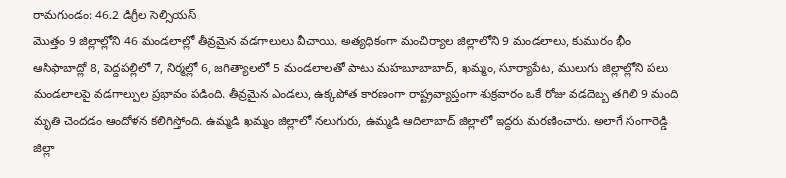రామగుండం: 46.2 డిగ్రీల సెల్సియస్
మొత్తం 9 జిల్లాల్లోని 46 మండలాల్లో తీవ్రమైన వడగాలులు వీచాయి. అత్యధికంగా మంచిర్యాల జిల్లాలోని 9 మండలాలు, కుమురం భీం ఆసిఫాబాద్లో 8, పెద్దపల్లిలో 7, నిర్మల్లో 6, జగిత్యాలలో 5 మండలాలతో పాటు మహబూబాబాద్, ఖమ్మం, సూర్యాపేట, ములుగు జిల్లాల్లోని పలు మండలాలపై వడగాల్పుల ప్రభావం పడింది. తీవ్రమైన ఎండలు, ఉక్కపోత కారణంగా రాష్ట్రవ్యాప్తంగా శుక్రవారం ఒకే రోజు వడదెబ్బ తగిలి 9 మంది మృతి చెందడం ఆందోళన కలిగిస్తోంది. ఉమ్మడి ఖమ్మం జిల్లాలో నలుగురు, ఉమ్మడి ఆదిలాబాద్ జిల్లాలో ఇద్దరు మరణించారు. అలాగే సంగారెడ్డి జిల్లా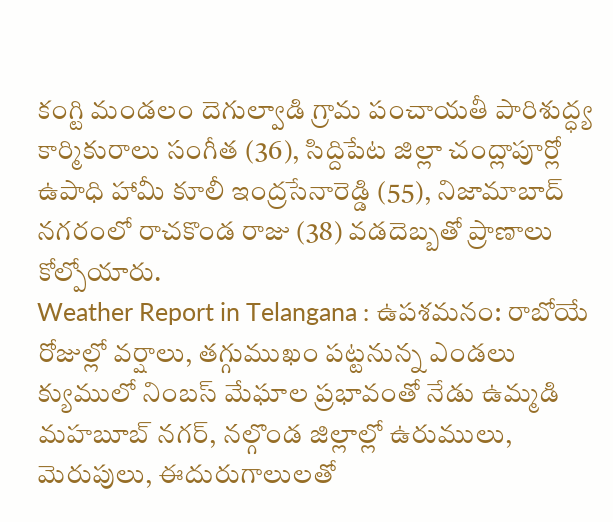కంగ్టి మండలం దెగుల్వాడి గ్రామ పంచాయతీ పారిశుద్ధ్య కార్మికురాలు సంగీత (36), సిద్దిపేట జిల్లా చంద్లాపూర్లో ఉపాధి హామీ కూలీ ఇంద్రసేనారెడ్డి (55), నిజామాబాద్ నగరంలో రాచకొండ రాజు (38) వడదెబ్బతో ప్రాణాలు కోల్పోయారు.
Weather Report in Telangana : ఉపశమనం: రాబోయే రోజుల్లో వర్షాలు, తగ్గుముఖం పట్టనున్న ఎండలు
క్యుములో నింబస్ మేఘాల ప్రభావంతో నేడు ఉమ్మడి మహబూబ్ నగర్, నల్గొండ జిల్లాల్లో ఉరుములు, మెరుపులు, ఈదురుగాలులతో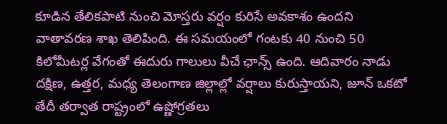కూడిన తేలికపాటి నుంచి మోస్తరు వర్షం కురిసే అవకాశం ఉందని వాతావరణ శాఖ తెలిపింది. ఈ సమయంలో గంటకు 40 నుంచి 50 కిలోమీటర్ల వేగంతో ఈదురు గాలులు వీచే ఛాన్స్ ఉంది. ఆదివారం నాడు దక్షిణ, ఉత్తర, మధ్య తెలంగాణ జిల్లాల్లో వర్షాలు కురుస్తాయని, జూన్ ఒకటో తేదీ తర్వాత రాష్ట్రంలో ఉష్ణోగ్రతలు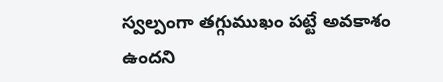స్వల్పంగా తగ్గుముఖం పట్టే అవకాశం ఉందని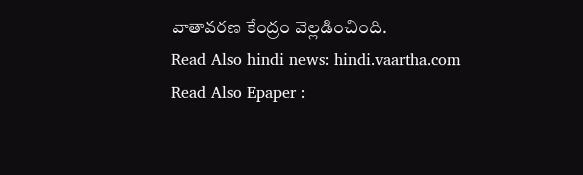వాతావరణ కేంద్రం వెల్లడించింది.
Read Also hindi news: hindi.vaartha.com
Read Also Epaper :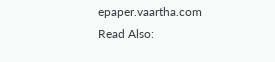epaper.vaartha.com
Read Also: